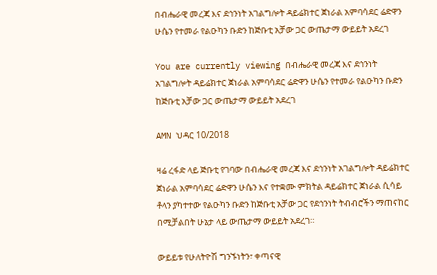በብሔራዊ መረጃ እና ደኅንነት አገልግሎት ዳይሬክተር ጀነራል አምባሳደር ሬድዋን ሁሴን የተመራ የልዑካን ቡድን ከጅቡቲ አቻው ጋር ውጤታማ ውይይት አደረገ

You are currently viewing በብሔራዊ መረጃ እና ደኅንነት አገልግሎት ዳይሬክተር ጀነራል አምባሳደር ሬድዋን ሁሴን የተመራ የልዑካን ቡድን ከጅቡቲ አቻው ጋር ውጤታማ ውይይት አደረገ

AMN ህዳር 10/2018

ዛሬ ረፋድ ላይ ጅቡቲ የገባው በብሔራዊ መረጃ እና ደኅንነት አገልግሎት ዳይሬክተር ጀነራል አምባሳደር ሬድዋን ሁሴን እና የተቋሙ ምክትል ዳይሬክተር ጀነራል ሲሳይ ቶላን ያካተተው የልዑካን ቡድን ከጅቡቲ አቻው ጋር የደኅንነት ትብብሮችን ማጠናከር በሚቻልበት ሁኔታ ላይ ውጤታማ ውይይት አደረገ።

ውይይቱ የሁለትዮሽ ግንኙነትን፣ ቀጣናዊ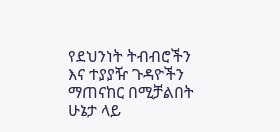የደህንነት ትብብሮችን እና ተያያዥ ጉዳዮችን ማጠናከር በሚቻልበት ሁኔታ ላይ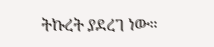ትኩረት ያደረገ ነው።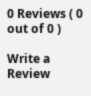0 Reviews ( 0 out of 0 )

Write a Review